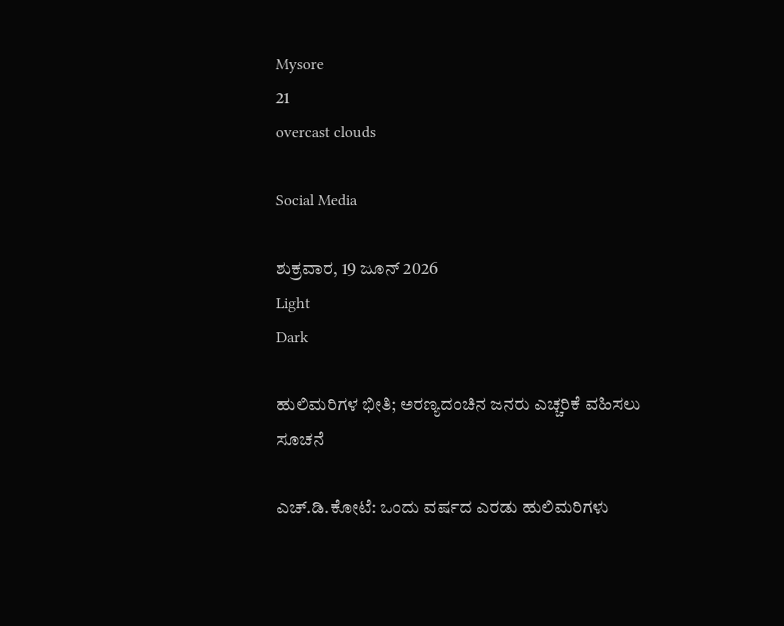Mysore
21
overcast clouds

Social Media

ಶುಕ್ರವಾರ, 19 ಜೂನ್ 2026
Light
Dark

ಹುಲಿಮರಿಗಳ ಭೀತಿ; ಅರಣ್ಯದಂಚಿನ ಜನರು ಎಚ್ಚರಿಕೆ ವಹಿಸಲು ಸೂಚನೆ

ಎಚ್.ಡಿ.ಕೋಟೆ: ಒಂದು ವರ್ಷದ ಎರಡು ಹುಲಿಮರಿಗಳು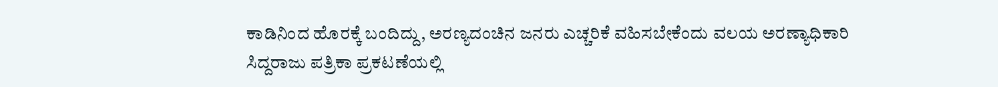ಕಾಡಿನಿಂದ ಹೊರಕ್ಕೆ ಬಂದಿದ್ದು, ಅರಣ್ಯದಂಚಿನ ಜನರು ಎಚ್ಚರಿಕೆ ವಹಿಸಬೇಕೆಂದು ವಲಯ ಅರಣ್ಯಾಧಿಕಾರಿ ಸಿದ್ದರಾಜು ಪತ್ರಿಕಾ ಪ್ರಕಟಣೆಯಲ್ಲಿ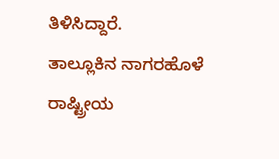ತಿಳಿಸಿದ್ದಾರೆ.
ತಾಲ್ಲೂಕಿನ ನಾಗರಹೊಳೆ ರಾಷ್ಟ್ರೀಯ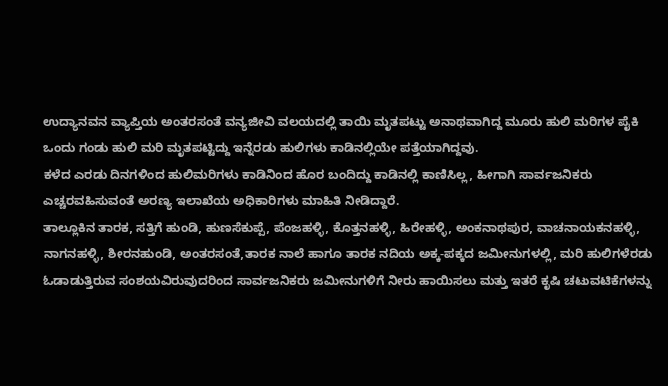ಉದ್ಯಾನವನ ವ್ಯಾಪ್ತಿಯ ಅಂತರಸಂತೆ ವನ್ಯಜೀವಿ ವಲಯದಲ್ಲಿ ತಾಯಿ ಮೃತಪಟ್ಟು ಅನಾಥವಾಗಿದ್ದ ಮೂರು ಹುಲಿ ಮರಿಗಳ ಪೈಕಿ ಒಂದು ಗಂಡು ಹುಲಿ ಮರಿ ಮೃತಪಟ್ಟಿದ್ದು ಇನ್ನೆರಡು ಹುಲಿಗಳು ಕಾಡಿನಲ್ಲಿಯೇ ಪತ್ತೆಯಾಗಿದ್ದವು.
ಕಳೆದ ಎರಡು ದಿನಗಳಿಂದ ಹುಲಿಮರಿಗಳು ಕಾಡಿನಿಂದ ಹೊರ ಬಂದಿದ್ದು ಕಾಡಿನಲ್ಲಿ ಕಾಣಿಸಿಲ್ಲ, ಹೀಗಾಗಿ ಸಾರ್ವಜನಿಕರು ಎಚ್ಚರವಹಿಸುವಂತೆ ಅರಣ್ಯ ಇಲಾಖೆಯ ಅಧಿಕಾರಿಗಳು ಮಾಹಿತಿ ನೀಡಿದ್ದಾರೆ.
ತಾಲ್ಲೂಕಿನ ತಾರಕ, ಸತ್ತಿಗೆ ಹುಂಡಿ, ಹುಣಸೆಕುಪ್ಪೆ, ಪೆಂಜಹಳ್ಳಿ, ಕೊತ್ತನಹಳ್ಳಿ, ಹಿರೇಹಳ್ಳಿ, ಅಂಕನಾಥಪುರ, ವಾಚನಾಯಕನಹಳ್ಳಿ, ನಾಗನಹಳ್ಳಿ, ಶೀರನಹುಂಡಿ, ಅಂತರಸಂತೆ,ತಾರಕ ನಾಲೆ ಹಾಗೂ ತಾರಕ ನದಿಯ ಅಕ್ಕ-ಪಕ್ಕದ ಜಮೀನುಗಳಲ್ಲಿ, ಮರಿ ಹುಲಿಗಳೆರಡು ಓಡಾಡುತ್ತಿರುವ ಸಂಶಯವಿರುವುದರಿಂದ ಸಾರ್ವಜನಿಕರು ಜಮೀನುಗಳಿಗೆ ನೀರು ಹಾಯಿಸಲು ಮತ್ತು ಇತರೆ ಕೃಷಿ ಚಟುವಟಿಕೆಗಳನ್ನು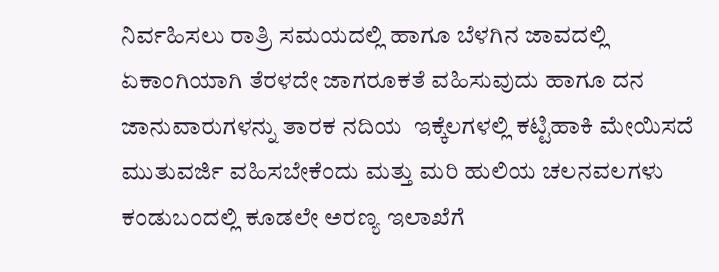ನಿರ್ವಹಿಸಲು ರಾತ್ರಿ ಸಮಯದಲ್ಲಿ ಹಾಗೂ ಬೆಳಗಿನ ಜಾವದಲ್ಲಿ ಏಕಾಂಗಿಯಾಗಿ ತೆರಳದೇ ಜಾಗರೂಕತೆ ವಹಿಸುವುದು ಹಾಗೂ ದನ ಜಾನುವಾರುಗಳನ್ನು ತಾರಕ ನದಿಯ  ಇಕ್ಕೆಲಗಳಲ್ಲಿ ಕಟ್ಟಿಹಾಕಿ ಮೇಯಿಸದೆ ಮುತುವರ್ಜಿ ವಹಿಸಬೇಕೆಂದು ಮತ್ತು ಮರಿ ಹುಲಿಯ ಚಲನವಲಗಳು ಕಂಡುಬಂದಲ್ಲಿ ಕೂಡಲೇ ಅರಣ್ಯ ಇಲಾಖೆಗೆ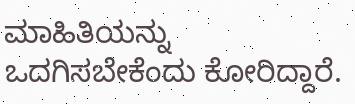ಮಾಹಿತಿಯನ್ನು ಒದಗಿಸಬೇಕೆಂದು ಕೋರಿದ್ದಾರೆ.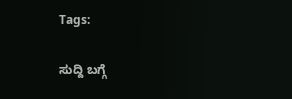Tags:

ಸುದ್ದಿ ಬಗ್ಗೆ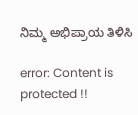ನಿಮ್ಮ ಅಭಿಪ್ರಾಯ ತಿಳಿಸಿ

error: Content is protected !!